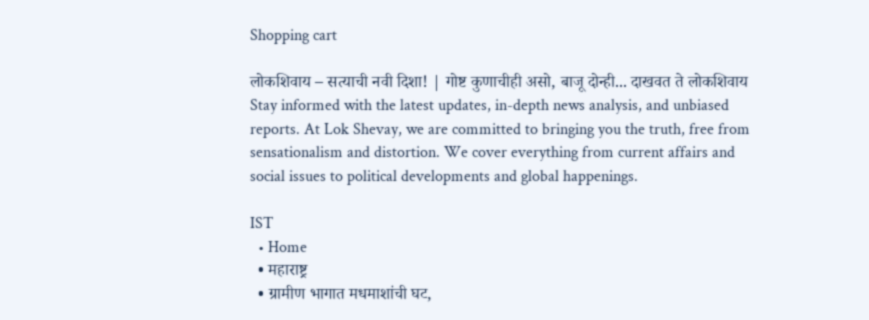Shopping cart

लोकशिवाय – सत्याची नवी दिशा! | गोष्ट कुणाचीही असो, बाजू दोन्ही... दाखवत ते लोकशिवाय Stay informed with the latest updates, in-depth news analysis, and unbiased reports. At Lok Shevay, we are committed to bringing you the truth, free from sensationalism and distortion. We cover everything from current affairs and social issues to political developments and global happenings.

IST
  • Home
  • महाराष्ट्र
  • ग्रामीण भागात मधमाशांची घट,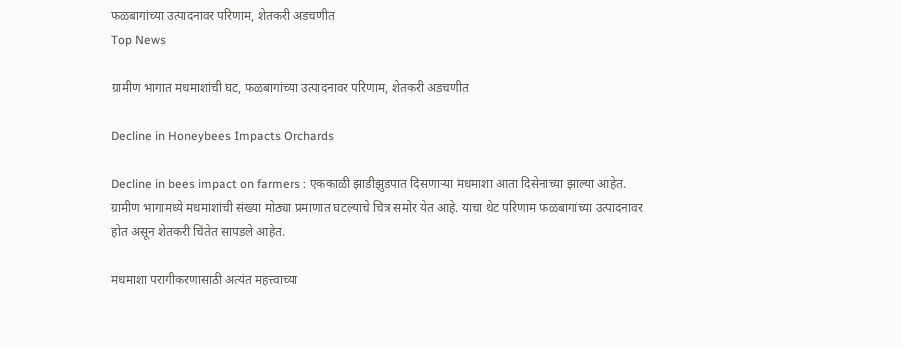फळबागांच्या उत्पादनावर परिणाम, शेतकरी अडचणीत
Top News

ग्रामीण भागात मधमाशांची घट, फळबागांच्या उत्पादनावर परिणाम, शेतकरी अडचणीत

Decline in Honeybees Impacts Orchards

Decline in bees impact on farmers : एककाळी झाडीझुडपात दिसणाऱ्या मधमाशा आता दिसेनाच्या झाल्या आहेत. ग्रामीण भागामध्ये मधमाशांची संख्या मोठ्या प्रमाणात घटल्याचे चित्र समोर येत आहे. याचा थेट परिणाम फळबागांच्या उत्पादनावर होत असून शेतकरी चिंतेत सापडले आहेत.

मधमाशा परागीकरणासाठी अत्यंत महत्त्वाच्या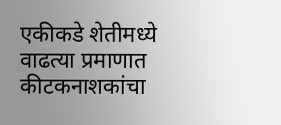एकीकडे शेतीमध्ये वाढत्या प्रमाणात कीटकनाशकांचा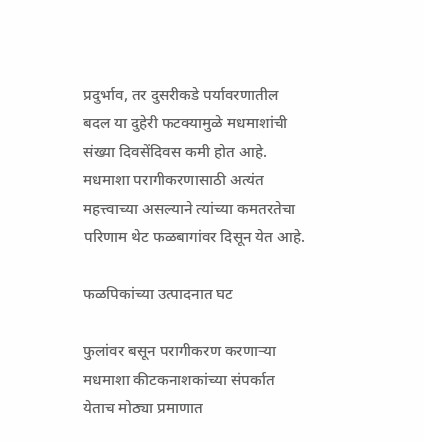प्रदुर्भाव, तर दुसरीकडे पर्यावरणातील बदल या दुहेरी फटक्यामुळे मधमाशांची संख्या दिवसेंदिवस कमी होत आहे. मधमाशा परागीकरणासाठी अत्यंत महत्त्वाच्या असल्याने त्यांच्या कमतरतेचा परिणाम थेट फळबागांवर दिसून येत आहे.

फळपिकांच्या उत्पादनात घट

फुलांवर बसून परागीकरण करणाऱ्या मधमाशा कीटकनाशकांच्या संपर्कात येताच मोठ्या प्रमाणात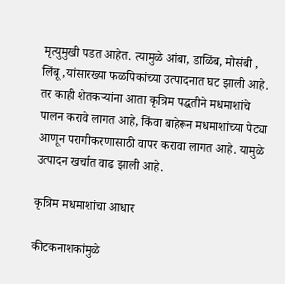मृत्युमुखी पडत आहेत. त्यामुळे आंबा, डाळिंब, मोसंबी , लिंबू ,यांसारख्या फळपिकांच्या उत्पादनात घट झाली आहे. तर काही शेतकऱ्यांना आता कृत्रिम पद्धतीने मधमाशांचे पालन करावे लागत आहे, किंवा बाहेरून मधमाशांच्या पेट्या आणून परागीकरणासाठी वापर करावा लागत आहे. यामुळे उत्पादन खर्चात वाढ झाली आहे.

कृत्रिम मधमाशांचा आधार

कीटकनाशकांमुळे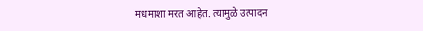मधमाशा मरत आहेत. त्यामुळे उत्पादन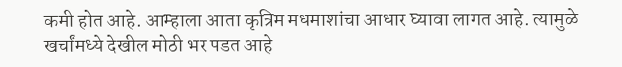कमी होत आहे. आम्हाला आता कृत्रिम मधमाशांचा आधार घ्यावा लागत आहे. त्यामुळे खर्चांमध्ये देखील मोठी भर पडत आहे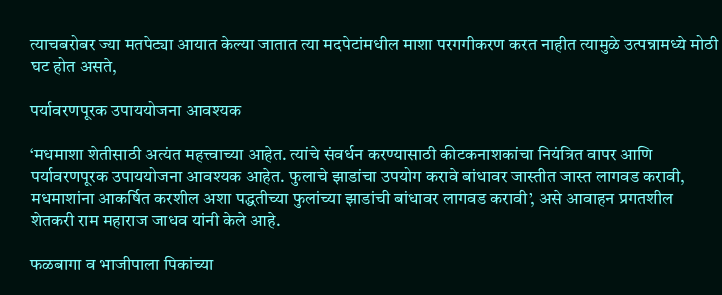त्याचबरोबर ज्या मतपेट्या आयात केल्या जातात त्या मदपेटांमधील माशा परगगीकरण करत नाहीत त्यामुळे उत्पन्नामध्ये मोठी घट होत असते,

पर्यावरणपूरक उपाययोजना आवश्यक

‘मधमाशा शेतीसाठी अत्यंत महत्त्वाच्या आहेत. त्यांचे संवर्धन करण्यासाठी कीटकनाशकांचा नियंत्रित वापर आणि पर्यावरणपूरक उपाययोजना आवश्यक आहेत. फुलाचे झाडांचा उपयोग करावे बांधावर जास्तीत जास्त लागवड करावी, मधमाशांना आकर्षित करशील अशा पद्धतीच्या फुलांच्या झाडांची बांधावर लागवड करावी’, असे आवाहन प्रगतशील शेतकरी राम महाराज जाधव यांनी केले आहे.

फळबागा व भाजीपाला पिकांच्या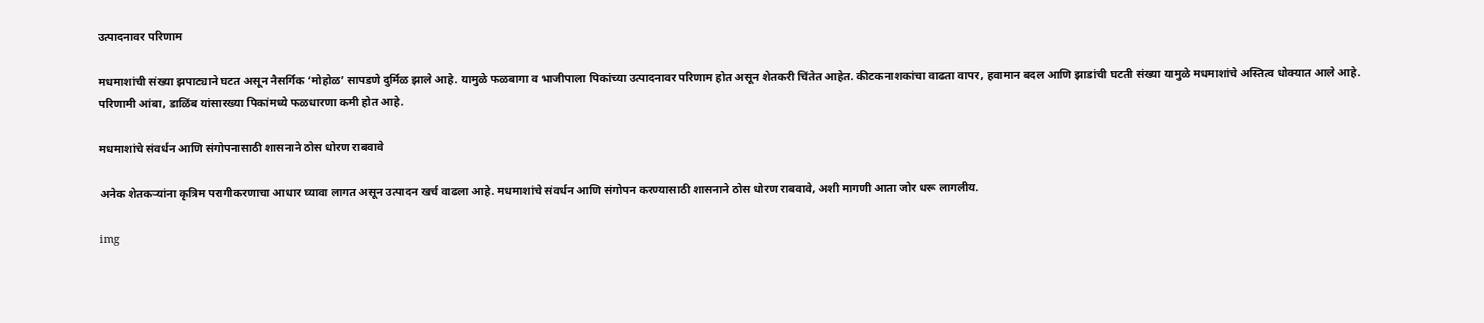उत्पादनावर परिणाम

मधमाशांची संख्या झपाट्याने घटत असून नैसर्गिक ‘मोहोळ’ सापडणे दुर्मिळ झाले आहे. यामुळे फळबागा व भाजीपाला पिकांच्या उत्पादनावर परिणाम होत असून शेतकरी चिंतेत आहेत. कीटकनाशकांचा वाढता वापर, हवामान बदल आणि झाडांची घटती संख्या यामुळे मधमाशांचे अस्तित्व धोक्यात आले आहे. परिणामी आंबा, डाळिंब यांसारख्या पिकांमध्ये फळधारणा कमी होत आहे.

मधमाशांचे संवर्धन आणि संगोपनासाठी शासनाने ठोस धोरण राबवावे

अनेक शेतकऱ्यांना कृत्रिम परागीकरणाचा आधार घ्यावा लागत असून उत्पादन खर्च वाढला आहे. मधमाशांचे संवर्धन आणि संगोपन करण्यासाठी शासनाने ठोस धोरण राबवावे, अशी मागणी आता जोर धरू लागलीय.

img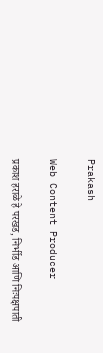Prakash

Web Content Producer

प्रकाश हराळे हे परखड, निर्भीड आणि निःपक्षपाती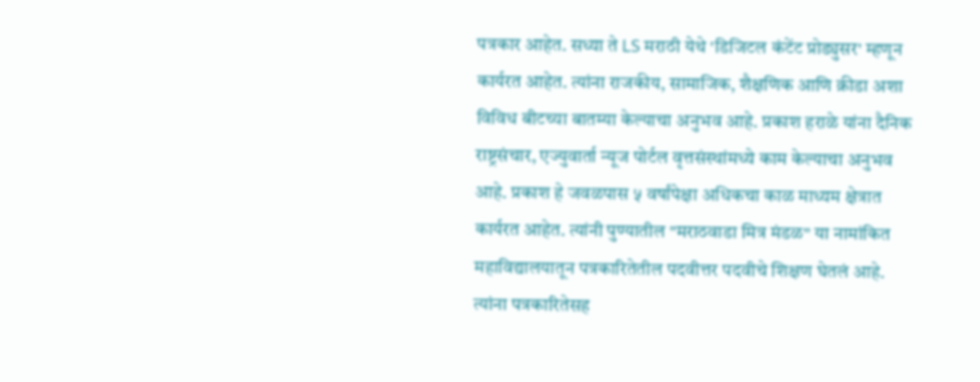पत्रकार आहेत. सध्या ते LS मराठी येथे 'डिजिटल कंटेंट प्रोड्युसर' म्हणून कार्यरत आहेत. त्यांना राजकीय, सामाजिक, शैक्षणिक आणि क्रीडा अशा विविध बीटच्या बातम्या केल्याचा अनुभव आहे. प्रकाश हराळे यांना दैनिक राष्ट्रसंचार, एज्युवार्ता न्यूज पोर्टल वृत्तसंस्थांमध्ये काम केल्याचा अनुभव आहे. प्रकाश हे जवळपास ५ वर्षांपेक्षा अधिकचा काळ माध्यम क्षेत्रात कार्यरत आहेत. त्यांनी पुण्यातील "मराठवाडा मित्र मंडळ" या नामांकित महाविद्यालयातून पत्रकारितेतील पदवीत्तर पदवीचे शिक्षण घेतलं आहे. त्यांना पत्रकारितेसह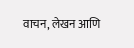वाचन, लेखन आणि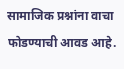सामाजिक प्रश्नांना वाचा फोडण्याची आवड आहे.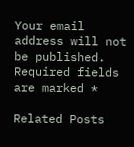Your email address will not be published. Required fields are marked *

Related Posts